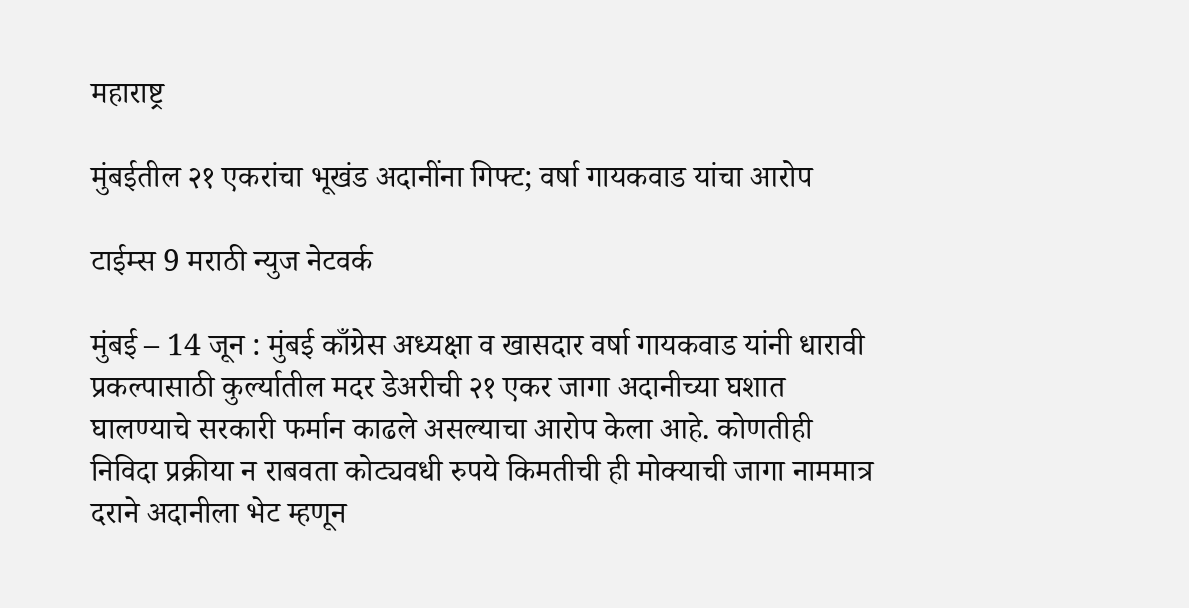महाराष्ट्र

मुंबईतील २१ एकरांचा भूखंड अदानींना गिफ्ट; वर्षा गायकवाड यांचा आरोप

टाईम्स 9 मराठी न्युज नेटवर्क

मुंबई – 14 जून : मुंबई काँग्रेस अध्यक्षा व खासदार वर्षा गायकवाड यांनी धारावी प्रकल्पासाठी कुर्ल्यातील मदर डेअरीची २१ एकर जागा अदानीच्या घशात घालण्याचे सरकारी फर्मान काढले असल्याचा आरोप केला आहे. कोणतीही निविदा प्रक्रीया न राबवता कोट्यवधी रुपये किमतीची ही मोक्याची जागा नाममात्र दराने अदानीला भेट म्हणून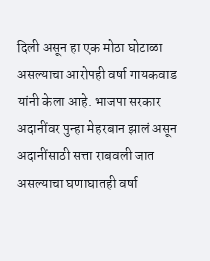दिली असून हा एक मोठा घोटाळा असल्याचा आरोपही वर्षा गायकवाड यांनी केला आहे. भाजपा सरकार अदानींवर पुन्हा मेहरबान झालं असून अदानींसाठी सत्ता राबवली जात असल्याचा घणाघातही वर्षा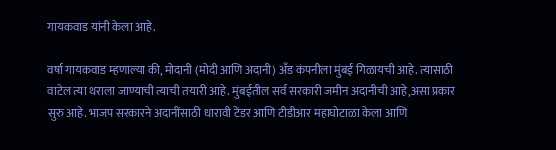गायकवाड यांनी केला आहे.

वर्षा गायकवाड म्हणाल्या की, मोदानी (मोदी आणि अदानी) अँड कंपनीला मुंबई गिळायची आहे. त्यासाठी वाटेल त्या थराला जाण्याची त्याची तयारी आहे. मुंबईतील सर्व सरकारी जमीन अदानीची आहे,असा प्रकार सुरु आहे. भाजप सरकारने अदानींसाठी धारावी टेंडर आणि टीडीआर महाघोटाळा केला आणि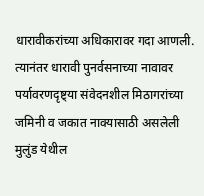धारावीकरांच्या अधिकारावर गदा आणली. त्यानंतर धारावी पुनर्वसनाच्या नावावर पर्यावरणदृष्ट्या संवेदनशील मिठागरांच्या जमिनी व जकात नाक्यासाठी असलेली मुलुंड येथील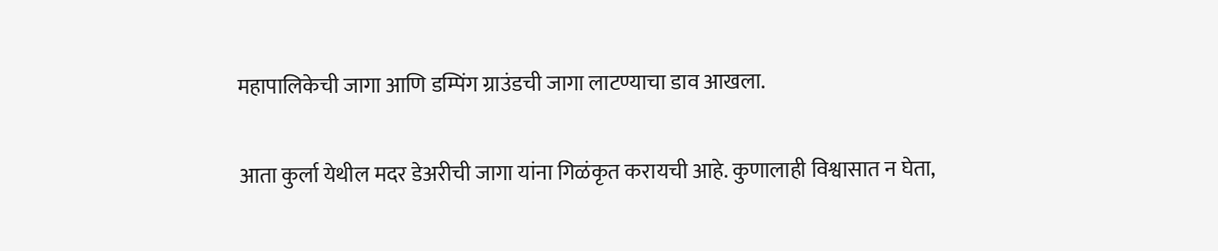महापालिकेची जागा आणि डम्पिंग ग्राउंडची जागा लाटण्याचा डाव आखला.

आता कुर्ला येथील मदर डेअरीची जागा यांना गिळंकृत करायची आहे. कुणालाही विश्वासात न घेता,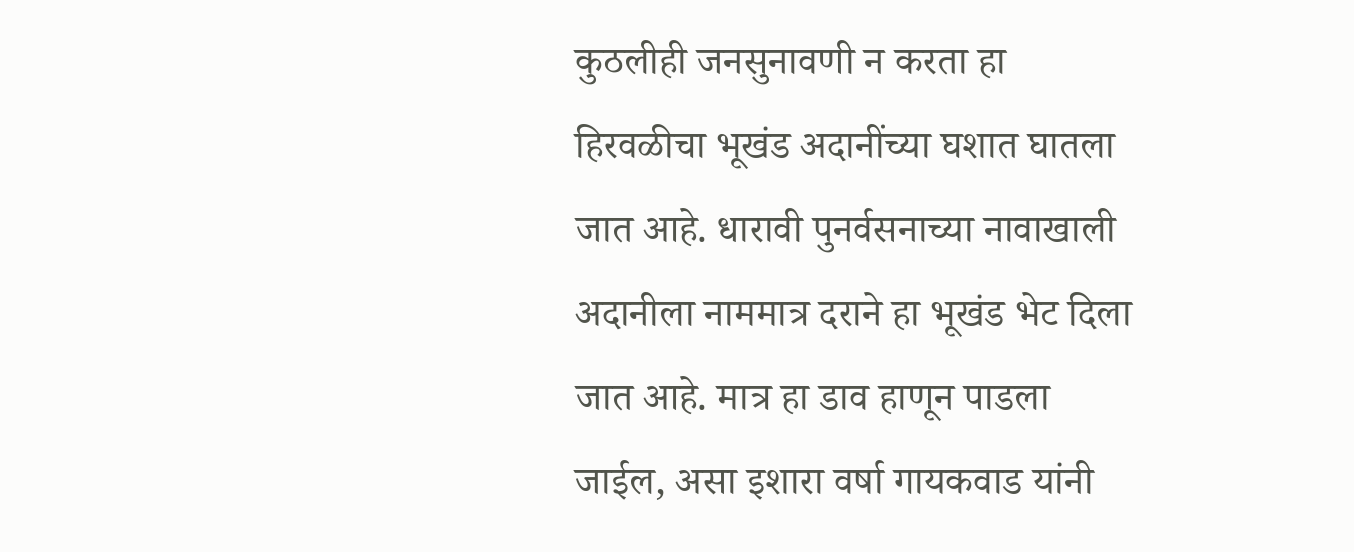कुठलीही जनसुनावणी न करता हा हिरवळीचा भूखंड अदानींच्या घशात घातला जात आहे. धारावी पुनर्वसनाच्या नावाखाली अदानीला नाममात्र दराने हा भूखंड भेट दिला जात आहे. मात्र हा डाव हाणून पाडला जाईल, असा इशारा वर्षा गायकवाड यांनी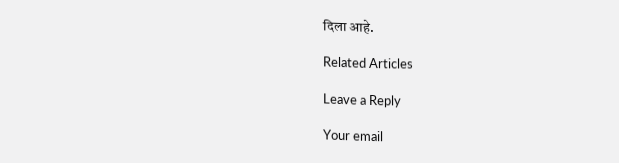दिला आहे.

Related Articles

Leave a Reply

Your email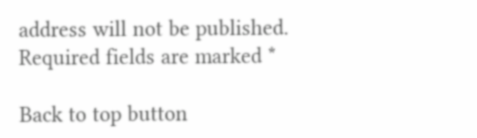address will not be published. Required fields are marked *

Back to top button